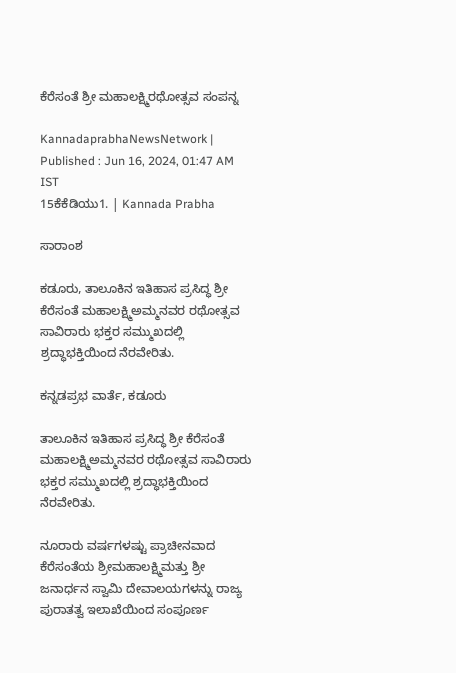ಕೆರೆಸಂತೆ ಶ್ರೀ ಮಹಾಲಕ್ಷ್ಮಿರಥೋತ್ಸವ ಸಂಪನ್ನ

KannadaprabhaNewsNetwork |
Published : Jun 16, 2024, 01:47 AM IST
15ಕೆಕೆಡಿಯು1. | Kannada Prabha

ಸಾರಾಂಶ

ಕಡೂರು, ತಾಲೂಕಿನ ಇತಿಹಾಸ ಪ್ರಸಿದ್ಧ ಶ್ರೀ ಕೆರೆಸಂತೆ ಮಹಾಲಕ್ಷ್ಮಿಅಮ್ಮನವರ ರಥೋತ್ಸವ ಸಾವಿರಾರು ಭಕ್ತರ ಸಮ್ಮುಖದಲ್ಲಿ ಶ್ರದ್ಧಾಭಕ್ತಿಯಿಂದ ನೆರವೇರಿತು.

ಕನ್ನಡಪ್ರಭ ವಾರ್ತೆ, ಕಡೂರು

ತಾಲೂಕಿನ ಇತಿಹಾಸ ಪ್ರಸಿದ್ಧ ಶ್ರೀ ಕೆರೆಸಂತೆ ಮಹಾಲಕ್ಷ್ಮಿಅಮ್ಮನವರ ರಥೋತ್ಸವ ಸಾವಿರಾರು ಭಕ್ತರ ಸಮ್ಮುಖದಲ್ಲಿ ಶ್ರದ್ಧಾಭಕ್ತಿಯಿಂದ ನೆರವೇರಿತು.

ನೂರಾರು ವರ್ಷಗಳಷ್ಟು ಪ್ರಾಚೀನವಾದ ಕೆರೆಸಂತೆಯ ಶ್ರೀಮಹಾಲಕ್ಷ್ಮಿಮತ್ತು ಶ್ರೀ ಜನಾರ್ಧನ ಸ್ವಾಮಿ ದೇವಾಲಯಗಳನ್ನು ರಾಜ್ಯ ಪುರಾತತ್ವ ಇಲಾಖೆಯಿಂದ ಸಂಪೂರ್ಣ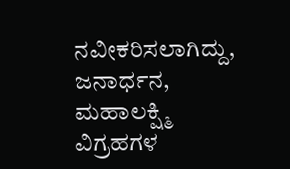ನವೀಕರಿಸಲಾಗಿದ್ದು, ಜನಾರ್ಧನ, ಮಹಾಲಕ್ಷ್ಮಿ ವಿಗ್ರಹಗಳ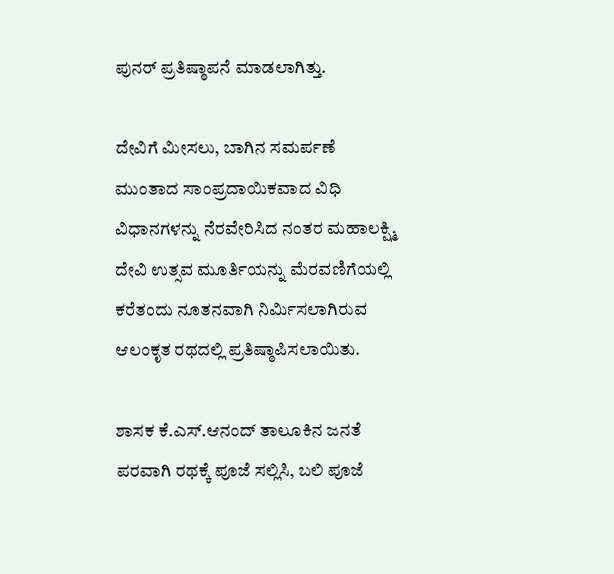ಪುನರ್ ಪ್ರತಿಷ್ಠಾಪನೆ ಮಾಡಲಾಗಿತ್ತು.

ದೇವಿಗೆ ಮೀಸಲು, ಬಾಗಿನ ಸಮರ್ಪಣೆ ಮುಂತಾದ ಸಾಂಪ್ರದಾಯಿಕವಾದ ವಿಧಿ ವಿಧಾನಗಳನ್ನು ನೆರವೇರಿಸಿದ ನಂತರ ಮಹಾಲಕ್ಷ್ಮಿ ದೇವಿ ಉತ್ಸವ ಮೂರ್ತಿಯನ್ನು ಮೆರವಣಿಗೆಯಲ್ಲಿ ಕರೆತಂದು ನೂತನವಾಗಿ ನಿರ್ಮಿಸಲಾಗಿರುವ ಆಲಂಕೃತ ರಥದಲ್ಲಿ ಪ್ರತಿಷ್ಠಾಪಿಸಲಾಯಿತು.

ಶಾಸಕ ಕೆ.ಎಸ್.ಆನಂದ್ ತಾಲೂಕಿನ‌ ಜನತೆ ಪರವಾಗಿ ರಥಕ್ಕೆ ಪೂಜೆ ಸಲ್ಲಿಸಿ, ಬಲಿ ಪೂಜೆ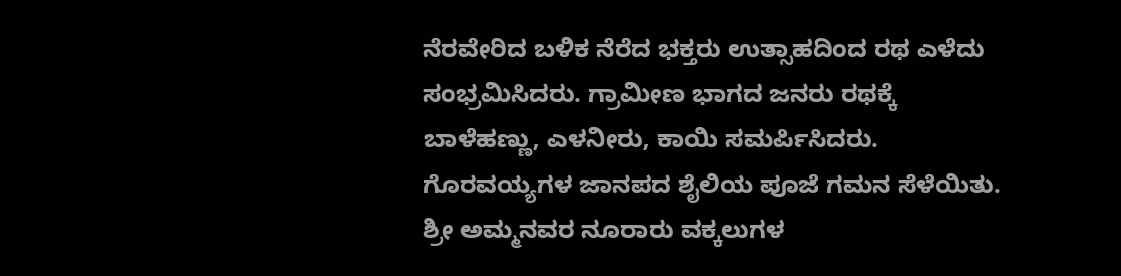ನೆರವೇರಿದ ಬಳಿಕ ನೆರೆದ ಭಕ್ತರು ಉತ್ಸಾಹದಿಂದ ರಥ ಎಳೆದು ಸಂಭ್ರಮಿಸಿದರು. ಗ್ರಾಮೀಣ ಭಾಗದ ಜನರು ರಥಕ್ಕೆ ಬಾಳೆಹಣ್ಣು, ಎಳನೀರು, ಕಾಯಿ ಸಮರ್ಪಿಸಿದರು. ಗೊರವಯ್ಯಗಳ ಜಾನಪದ ಶೈಲಿಯ ಪೂಜೆ ಗಮನ ಸೆಳೆಯಿತು. ಶ್ರೀ ಅಮ್ಮನವರ ನೂರಾರು ವಕ್ಕಲುಗಳ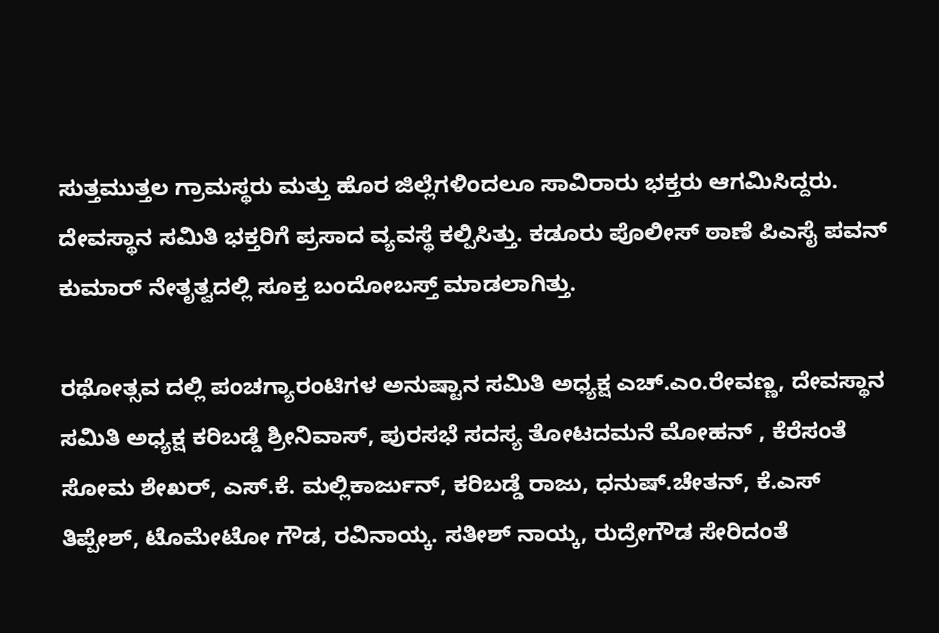ಸುತ್ತಮುತ್ತಲ ಗ್ರಾಮಸ್ಥರು ಮತ್ತು ಹೊರ ಜಿಲ್ಲೆಗಳಿಂದಲೂ ಸಾವಿರಾರು ಭಕ್ತರು ಆಗಮಿಸಿದ್ದರು. ದೇವಸ್ಥಾನ ಸಮಿತಿ ಭಕ್ತರಿಗೆ ಪ್ರಸಾದ ವ್ಯವಸ್ಥೆ ಕಲ್ಪಿಸಿತ್ತು. ಕಡೂರು ಪೊಲೀಸ್ ಠಾಣೆ ಪಿಎಸೈ ಪವನ್ ಕುಮಾರ್ ನೇತೃತ್ವದಲ್ಲಿ ಸೂಕ್ತ ಬಂದೋಬಸ್ತ್ ಮಾಡಲಾಗಿತ್ತು.

ರಥೋತ್ಸವ ದಲ್ಲಿ ಪಂಚಗ್ಯಾರಂಟಿಗಳ ಅನುಷ್ಟಾನ ಸಮಿತಿ ಅಧ್ಯಕ್ಷ ಎಚ್.ಎಂ.ರೇವಣ್ಣ, ದೇವಸ್ಥಾನ ಸಮಿತಿ ಅಧ್ಯಕ್ಷ ಕರಿಬಡ್ಡೆ ಶ್ರೀನಿವಾಸ್, ಪುರಸಭೆ ಸದಸ್ಯ ತೋಟದಮನೆ ಮೋಹನ್ , ಕೆರೆಸಂತೆ ಸೋಮ ಶೇಖರ್, ಎಸ್.ಕೆ. ಮಲ್ಲಿಕಾರ್ಜುನ್, ಕರಿಬಡ್ಡೆ ರಾಜು, ಧನುಷ್.ಚೇತನ್, ಕೆ.ಎಸ್ ತಿಪ್ಪೇಶ್, ಟೊಮೇಟೋ ಗೌಡ, ರವಿನಾಯ್ಕ. ಸತೀಶ್ ನಾಯ್ಕ, ರುದ್ರೇಗೌಡ ಸೇರಿದಂತೆ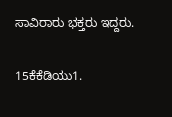ಸಾವಿರಾರು ಭಕ್ತರು ಇದ್ದರು.

15ಕೆಕೆಡಿಯು1.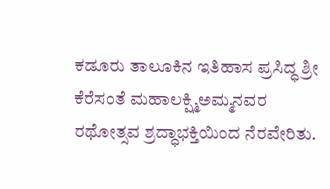ಕಡೂರು ತಾಲೂಕಿನ ಇತಿಹಾಸ ಪ್ರಸಿದ್ಧ ಶ್ರೀ ಕೆರೆಸಂತೆ ಮಹಾಲಕ್ಷ್ಮಿಅಮ್ಮನವರ ರಥೋತ್ಸವ ಶ್ರದ್ಧಾಭಕ್ತಿಯಿಂದ ನೆರವೇರಿತು.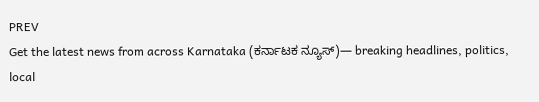PREV
Get the latest news from across Karnataka (ಕರ್ನಾಟಕ ನ್ಯೂಸ್)— breaking headlines, politics, local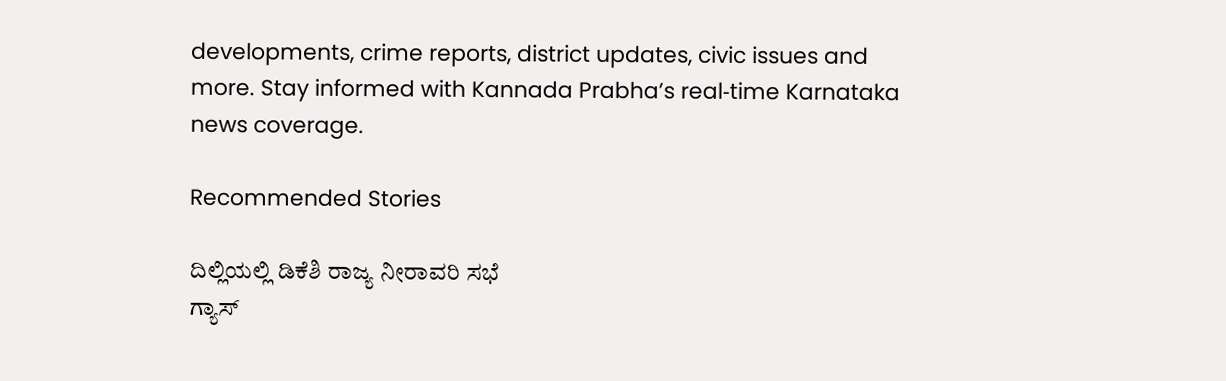developments, crime reports, district updates, civic issues and more. Stay informed with Kannada Prabha’s real‑time Karnataka news coverage.

Recommended Stories

ದಿಲ್ಲಿಯಲ್ಲಿ ಡಿಕೆಶಿ ರಾಜ್ಯ ನೀರಾವರಿ ಸಭೆ
ಗ್ಯಾಸ್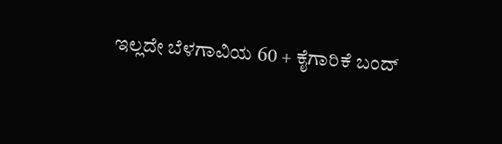ಇಲ್ಲದೇ ಬೆಳಗಾವಿಯ 60 + ಕೈಗಾರಿಕೆ ಬಂದ್‌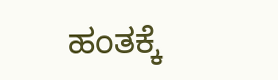ಹಂತಕ್ಕೆ